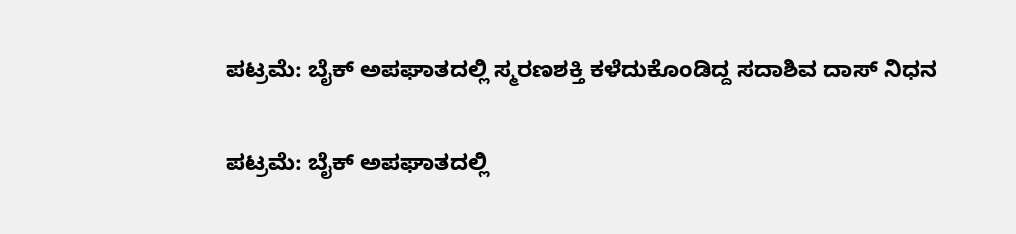ಪಟ್ರಮೆ: ಬೈಕ್ ಅಪಘಾತದಲ್ಲಿ ಸ್ಮರಣಶಕ್ತಿ ಕಳೆದುಕೊಂಡಿದ್ದ ಸದಾಶಿವ ದಾಸ್ ನಿಧನ

ಪಟ್ರಮೆ: ಬೈಕ್ ಅಪಘಾತದಲ್ಲಿ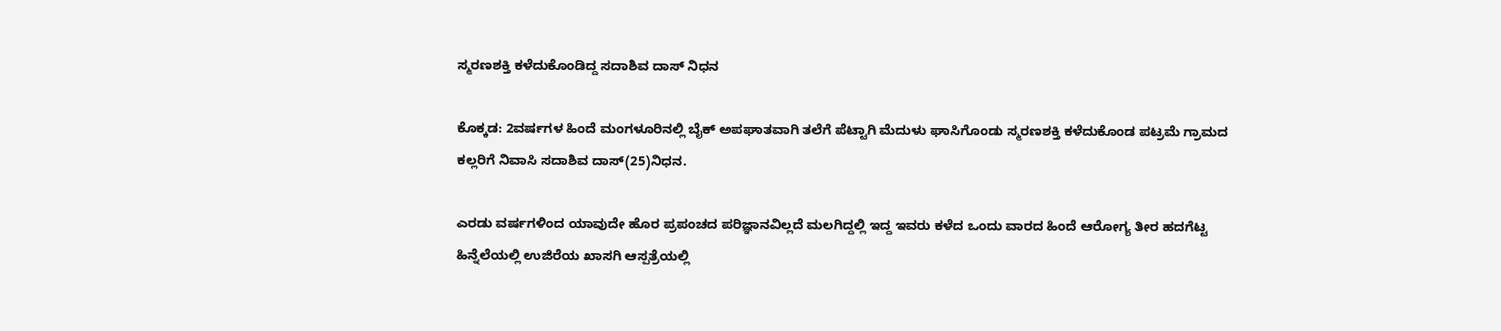ಸ್ಮರಣಶಕ್ತಿ ಕಳೆದುಕೊಂಡಿದ್ದ ಸದಾಶಿವ ದಾಸ್ ನಿಧನ

ಕೊಕ್ಕಡ: 2ವರ್ಷಗಳ ಹಿಂದೆ ಮಂಗಳೂರಿನಲ್ಲಿ ಬೈಕ್ ಅಪಘಾತವಾಗಿ ತಲೆಗೆ ಪೆಟ್ಟಾಗಿ ಮೆದುಳು ಘಾಸಿಗೊಂಡು ಸ್ಮರಣಶಕ್ತಿ ಕಳೆದುಕೊಂಡ ಪಟ್ರಮೆ ಗ್ರಾಮದ ಕಲ್ಲರಿಗೆ ನಿವಾಸಿ ಸದಾಶಿವ ದಾಸ್(25)ನಿಧನ.

ಎರಡು ವರ್ಷಗಳಿಂದ ಯಾವುದೇ ಹೊರ ಪ್ರಪಂಚದ ಪರಿಜ್ಞಾನವಿಲ್ಲದೆ ಮಲಗಿದ್ದಲ್ಲಿ ಇದ್ದ ಇವರು ಕಳೆದ ಒಂದು ವಾರದ ಹಿಂದೆ ಆರೋಗ್ಯ ತೀರ ಹದಗೆಟ್ಟ ಹಿನ್ನೆಲೆಯಲ್ಲಿ ಉಜಿರೆಯ ಖಾಸಗಿ ಆಸ್ಪತ್ರೆಯಲ್ಲಿ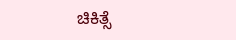ಚಿಕಿತ್ಸೆ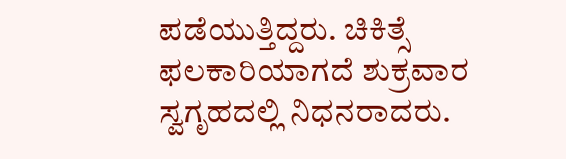ಪಡೆಯುತ್ತಿದ್ದರು. ಚಿಕಿತ್ಸೆ ಫಲಕಾರಿಯಾಗದೆ ಶುಕ್ರವಾರ ಸ್ವಗೃಹದಲ್ಲಿ ನಿಧನರಾದರು.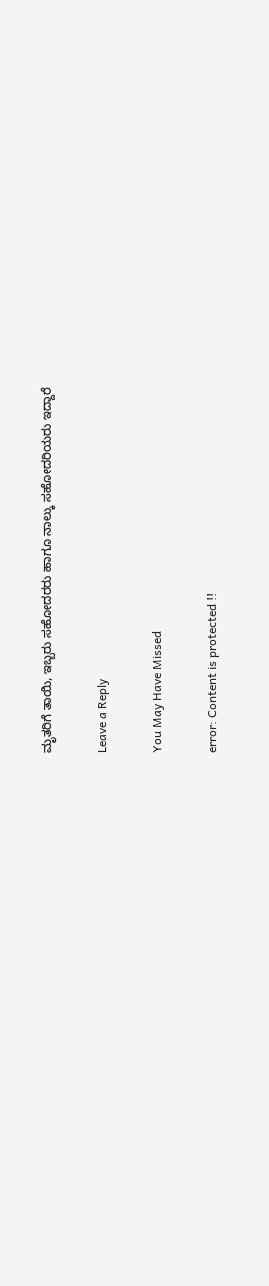ಮೃತರಿಗೆ ತಾಯಿ, ಇಬ್ಬರು ಸಹೋದರರು ಹಾಗೂ ನಾಲ್ಕು ಸಹೋದರಿಯರು ಇದ್ದಾರೆ

Leave a Reply

You May Have Missed

error: Content is protected !!